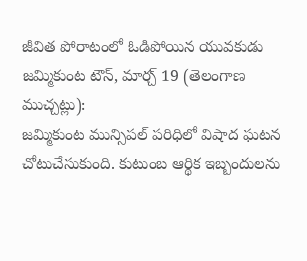జీవిత పోరాటంలో ఓడిపోయిన యువకుడు
జమ్మికుంట టౌన్, మార్చ్ 19 (తెలంగాణ ముచ్చట్లు):
జమ్మికుంట మున్సిపల్ పరిధిలో విషాద ఘటన చోటుచేసుకుంది. కుటుంబ ఆర్థిక ఇబ్బందులను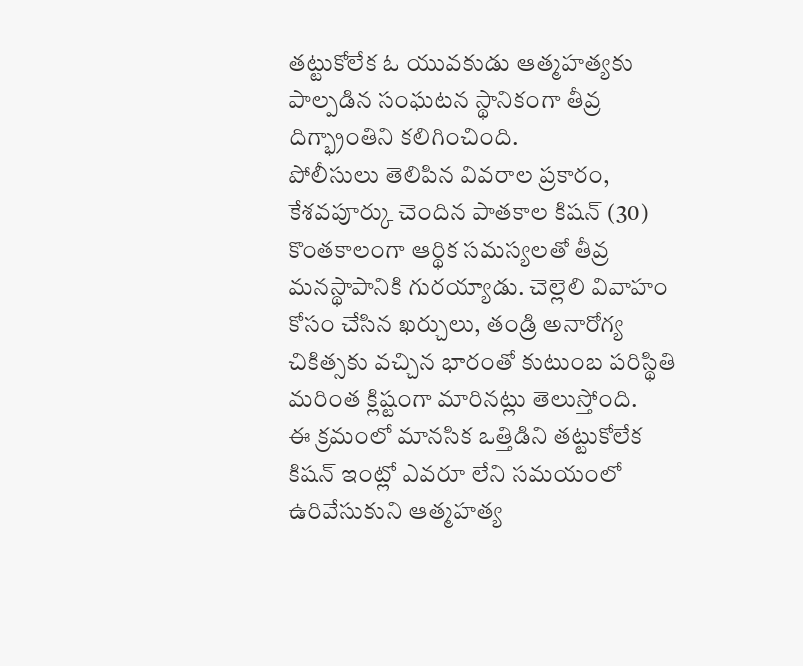తట్టుకోలేక ఓ యువకుడు ఆత్మహత్యకు పాల్పడిన సంఘటన స్థానికంగా తీవ్ర దిగ్భ్రాంతిని కలిగించింది.
పోలీసులు తెలిపిన వివరాల ప్రకారం, కేశవపూర్కు చెందిన పాతకాల కిషన్ (30) కొంతకాలంగా ఆర్థిక సమస్యలతో తీవ్ర మనస్థాపానికి గురయ్యాడు. చెల్లెలి వివాహం కోసం చేసిన ఖర్చులు, తండ్రి అనారోగ్య చికిత్సకు వచ్చిన భారంతో కుటుంబ పరిస్థితి మరింత క్లిష్టంగా మారినట్లు తెలుస్తోంది.
ఈ క్రమంలో మానసిక ఒత్తిడిని తట్టుకోలేక కిషన్ ఇంట్లో ఎవరూ లేని సమయంలో ఉరివేసుకుని ఆత్మహత్య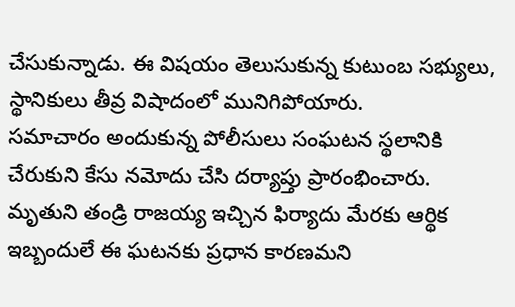చేసుకున్నాడు. ఈ విషయం తెలుసుకున్న కుటుంబ సభ్యులు, స్థానికులు తీవ్ర విషాదంలో మునిగిపోయారు.
సమాచారం అందుకున్న పోలీసులు సంఘటన స్థలానికి చేరుకుని కేసు నమోదు చేసి దర్యాప్తు ప్రారంభించారు. మృతుని తండ్రి రాజయ్య ఇచ్చిన ఫిర్యాదు మేరకు ఆర్థిక ఇబ్బందులే ఈ ఘటనకు ప్రధాన కారణమని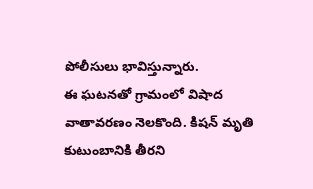పోలీసులు భావిస్తున్నారు.
ఈ ఘటనతో గ్రామంలో విషాద వాతావరణం నెలకొంది. కిషన్ మృతి కుటుంబానికి తీరని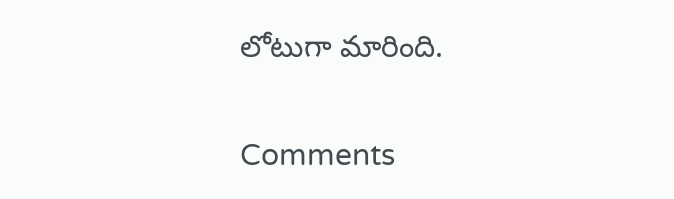లోటుగా మారింది.


Comments